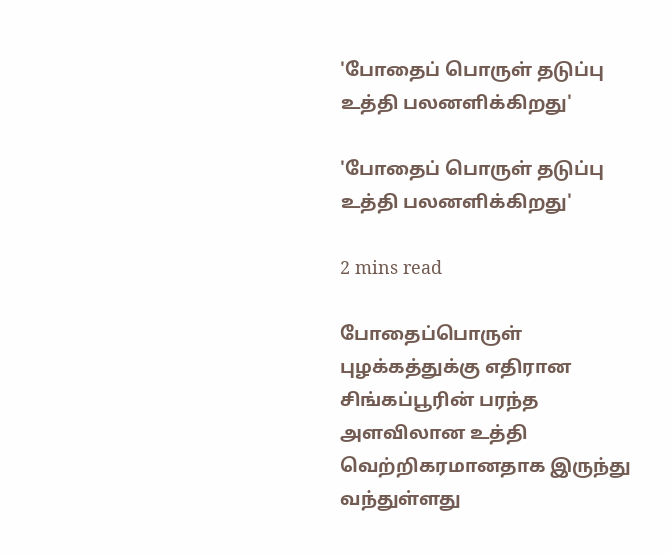'போதைப் பொருள் தடுப்பு உத்தி பலனளிக்கிறது'

'போதைப் பொருள் தடுப்பு உத்தி பலனளிக்கிறது'

2 mins read

போதைப்பொருள் புழக்கத்துக்கு எதிரான சிங்கப்பூரின் பரந்த அளவிலான உத்தி வெற்றிகரமானதாக இருந்து வந்துள்ளது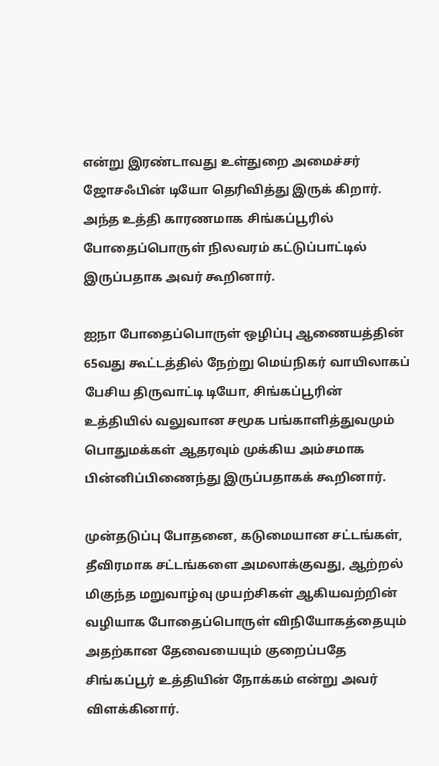என்று இரண்டாவது உள்துறை அமைச்சர் ஜோசஃபின் டியோ தெரிவித்து இருக் கிறார். அந்த உத்தி காரணமாக சிங்கப்பூரில் போதைப்பொருள் நிலவரம் கட்டுப்பாட்டில் இருப்பதாக அவர் கூறினார்.

ஐநா போதைப்பொருள் ஒழிப்பு ஆணையத்தின் 65வது கூட்டத்தில் நேற்று மெய்நிகர் வாயிலாகப் பேசிய திருவாட்டி டியோ, சிங்கப்பூரின் உத்தியில் வலுவான சமூக பங்காளித்துவமும் பொதுமக்கள் ஆதரவும் முக்கிய அம்சமாக பின்னிப்பிணைந்து இருப்பதாகக் கூறினார்.

முன்தடுப்பு போதனை, கடுமையான சட்டங்கள், தீவிரமாக சட்டங்களை அமலாக்குவது, ஆற்றல் மிகுந்த மறுவாழ்வு முயற்சிகள் ஆகியவற்றின் வழியாக போதைப்பொருள் விநியோகத்தையும் அதற்கான தேவையையும் குறைப்பதே சிங்கப்பூர் உத்தியின் நோக்கம் என்று அவர் விளக்கினார்.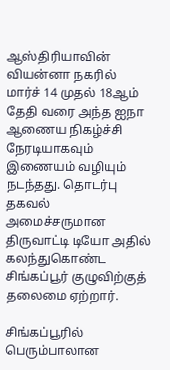ஆஸ்திரியாவின் வியன்னா நகரில் மார்ச் 14 முதல் 18ஆம் தேதி வரை அந்த ஐநா ஆணைய நிகழ்ச்சி நேரடியாகவும் இணையம் வழியும் நடந்தது. தொடர்பு தகவல் அமைச்சருமான திருவாட்டி டியோ அதில் கலந்துகொண்ட சிங்கப்பூர் குழுவிற்குத் தலைமை ஏற்றார்.

சிங்கப்பூரில் பெரும்பாலான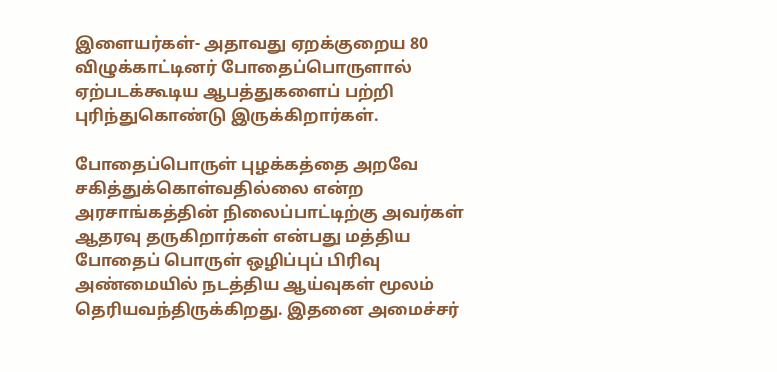இளையர்கள்- அதாவது ஏறக்குறைய 80 விழுக்காட்டினர் போதைப்பொருளால் ஏற்படக்கூடிய ஆபத்துகளைப் பற்றி புரிந்துகொண்டு இருக்கிறார்கள்.

போதைப்பொருள் புழக்கத்தை அறவே சகித்துக்கொள்வதில்லை என்ற அரசாங்கத்தின் நிலைப்பாட்டிற்கு அவர்கள் ஆதரவு தருகிறார்கள் என்பது மத்திய போதைப் பொருள் ஒழிப்புப் பிரிவு அண்மையில் நடத்திய ஆய்வுகள் மூலம் தெரியவந்திருக்கிறது. இதனை அமைச்சர்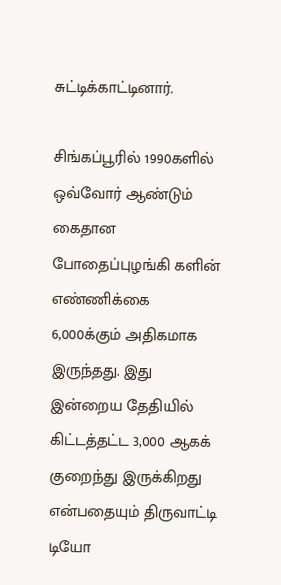சுட்டிக்காட்டினார்.

சிங்கப்பூரில் 1990களில் ஒவ்வோர் ஆண்டும் கைதான போதைப்புழங்கி களின் எண்ணிக்கை 6,000க்கும் அதிகமாக இருந்தது. இது இன்றைய தேதியில் கிட்டத்தட்ட 3,000 ஆகக் குறைந்து இருக்கிறது என்பதையும் திருவாட்டி டியோ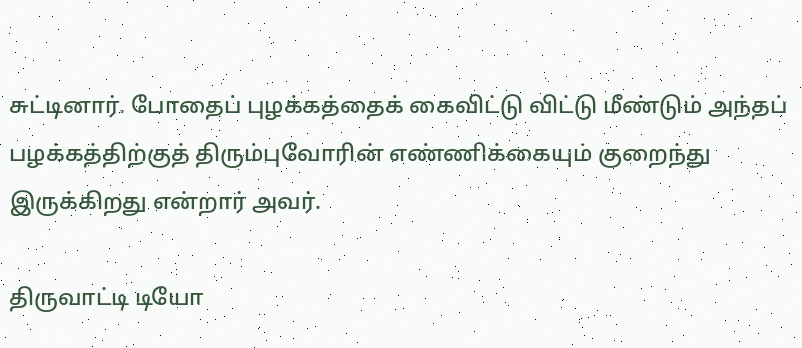சுட்டினார். போதைப் புழக்கத்தைக் கைவிட்டு விட்டு மீண்டும் அந்தப் பழக்கத்திற்குத் திரும்புவோரின் எண்ணிக்கையும் குறைந்து இருக்கிறது என்றார் அவர்.

திருவாட்டி டியோ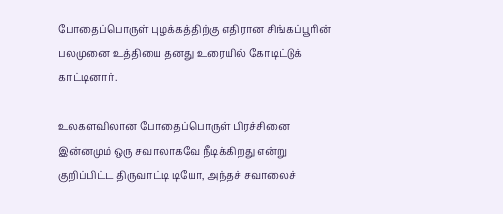போதைப்பொருள் புழக்கத்திற்கு எதிரான சிங்கப்பூரின் பலமுனை உத்தியை தனது உரையில் கோடிட்டுக் காட்டினார்.

உலகளவிலான போதைப்பொருள் பிரச்சினை இன்னமும் ஒரு சவாலாகவே நீடிக்கிறது என்று குறிப்பிட்ட திருவாட்டி டியோ, அந்தச் சவாலைச்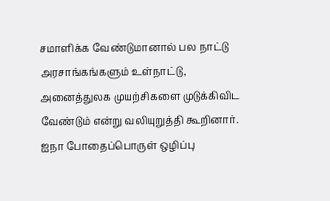சமாளிக்க வேண்டுமானால் பல நாட்டு அரசாங்கங்களும் உள்நாட்டு, அனைத்துலக முயற்சிகளை முடுக்கிவிட வேண்டும் என்று வலியுறுத்தி கூறினார். ஐநா போதைப்பொருள் ஒழிப்பு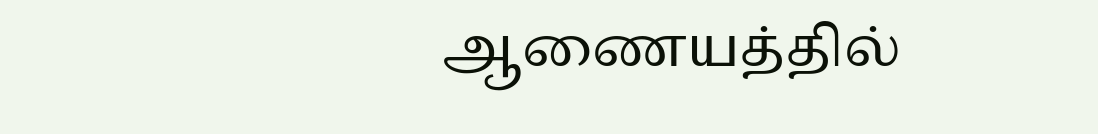ஆணையத்தில்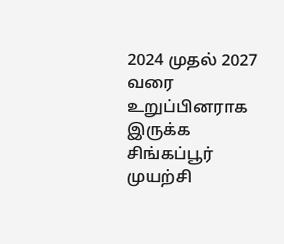2024 முதல் 2027 வரை உறுப்பினராக இருக்க சிங்கப்பூர் முயற்சி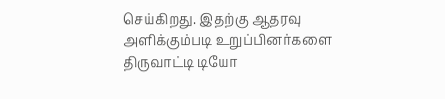செய்கிறது. இதற்கு ஆதரவு அளிக்கும்படி உறுப்பினர்களை திருவாட்டி டியோ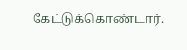கேட்டுக்கொண்டார்.